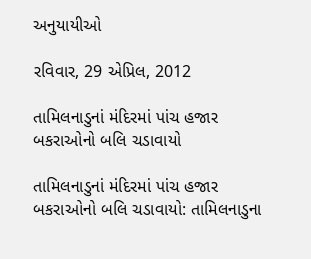અનુયાયીઓ

રવિવાર, 29 એપ્રિલ, 2012

તામિલનાડુનાં મંદિરમાં પાંચ હજાર બકરાઓનો બલિ ચડાવાયો

તામિલનાડુનાં મંદિરમાં પાંચ હજાર બકરાઓનો બલિ ચડાવાયો: તામિલનાડુના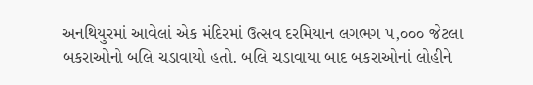અનથિયુરમાં આવેલાં એક મંદિરમાં ઉત્સવ દરમિયાન લગભગ ૫,૦૦૦ જેટલા બકરાઓનો બલિ ચડાવાયો હતો. બલિ ચડાવાયા બાદ બકરાઓનાં લોહીને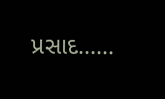પ્રસાદ......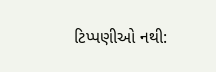ટિપ્પણીઓ નથી: